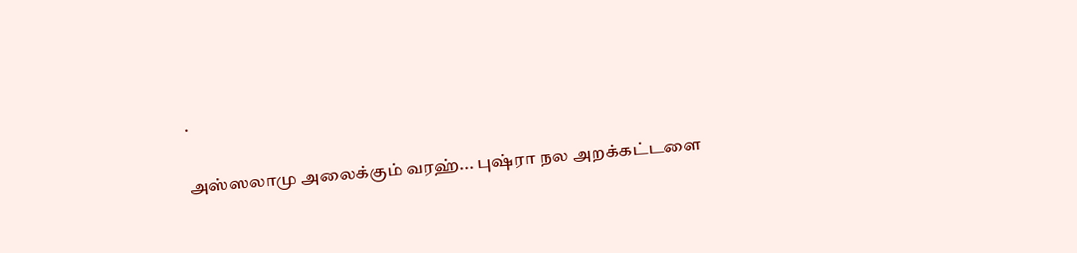.

அஸ்ஸலாமு அலைக்கும் வரஹ்... புஷ்ரா நல அறக்கட்டளை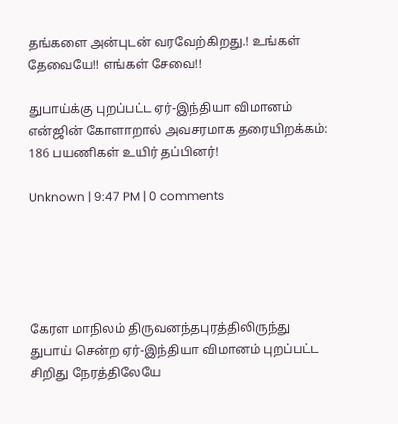தங்களை அன்புடன் வரவேற்கிறது.! உங்கள் தேவையே!! எங்கள் சேவை!!

துபாய்க்கு புறப்பட்ட ஏர்-இந்தியா விமானம் என்ஜின் கோளாறால் அவசரமாக தரையிறக்கம்: 186 பயணிகள் உயிர் தப்பினர்!

Unknown | 9:47 PM | 0 comments





கேரள மாநிலம் திருவனந்தபுரத்திலிருந்து துபாய் சென்ற ஏர்-இந்தியா விமானம் புறப்பட்ட சிறிது நேரத்திலேயே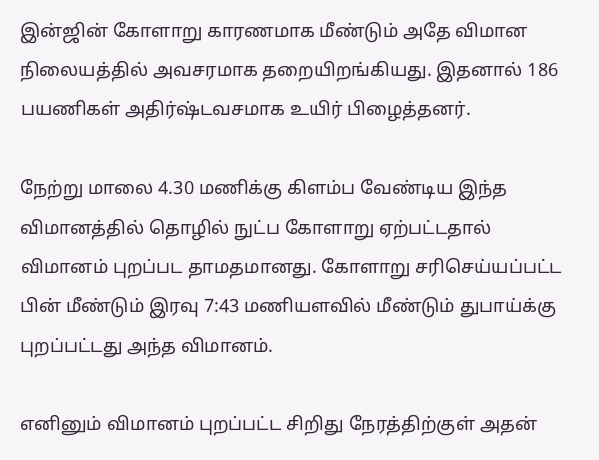இன்ஜின் கோளாறு காரணமாக மீண்டும் அதே விமான நிலையத்தில் அவசரமாக தறையிறங்கியது. இதனால் 186 பயணிகள் அதிர்ஷ்டவசமாக உயிர் பிழைத்தனர்.

நேற்று மாலை 4.30 மணிக்கு கிளம்ப வேண்டிய இந்த விமானத்தில் தொழில் நுட்ப கோளாறு ஏற்பட்டதால் விமானம் புறப்பட தாமதமானது. கோளாறு சரிசெய்யப்பட்ட பின் மீண்டும் இரவு 7:43 மணியளவில் மீண்டும் துபாய்க்கு புறப்பட்டது அந்த விமானம்.

எனினும் விமானம் புறப்பட்ட சிறிது நேரத்திற்குள் அதன்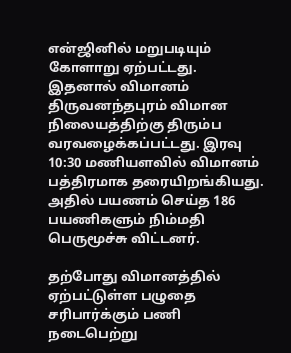என்ஜினில் மறுபடியும் கோளாறு ஏற்பட்டது. இதனால் விமானம் திருவனந்தபுரம் விமான நிலையத்திற்கு திரும்ப வரவழைக்கப்பட்டது. இரவு 10:30 மணியளவில் விமானம் பத்திரமாக தரையிறங்கியது. அதில் பயணம் செய்த 186 பயணிகளும் நிம்மதி பெருமூச்சு விட்டனர்.

தற்போது விமானத்தில் ஏற்பட்டுள்ள பழுதை சரிபார்க்கும் பணி நடைபெற்று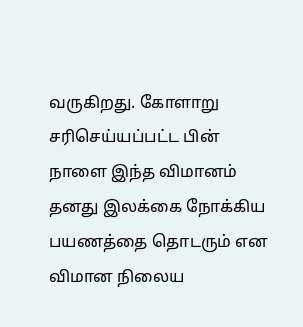வருகிறது. கோளாறு சரிசெய்யப்பட்ட பின் நாளை இந்த விமானம் தனது இலக்கை நோக்கிய பயணத்தை தொடரும் என விமான நிலைய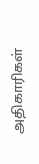அதிகாரிகள்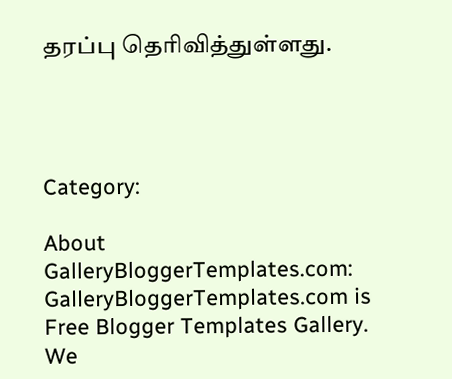தரப்பு தெரிவித்துள்ளது.




Category:

About GalleryBloggerTemplates.com:
GalleryBloggerTemplates.com is Free Blogger Templates Gallery. We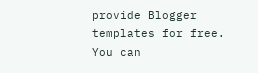provide Blogger templates for free. You can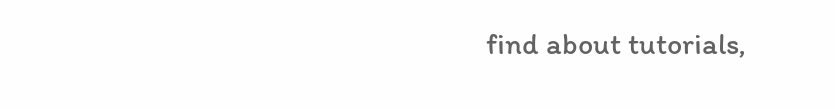find about tutorials,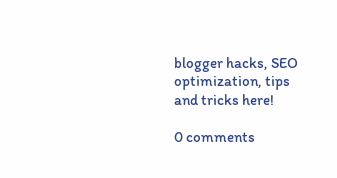blogger hacks, SEO optimization, tips and tricks here!

0 comments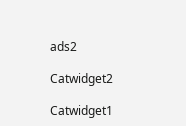ads2

Catwidget2

Catwidget1